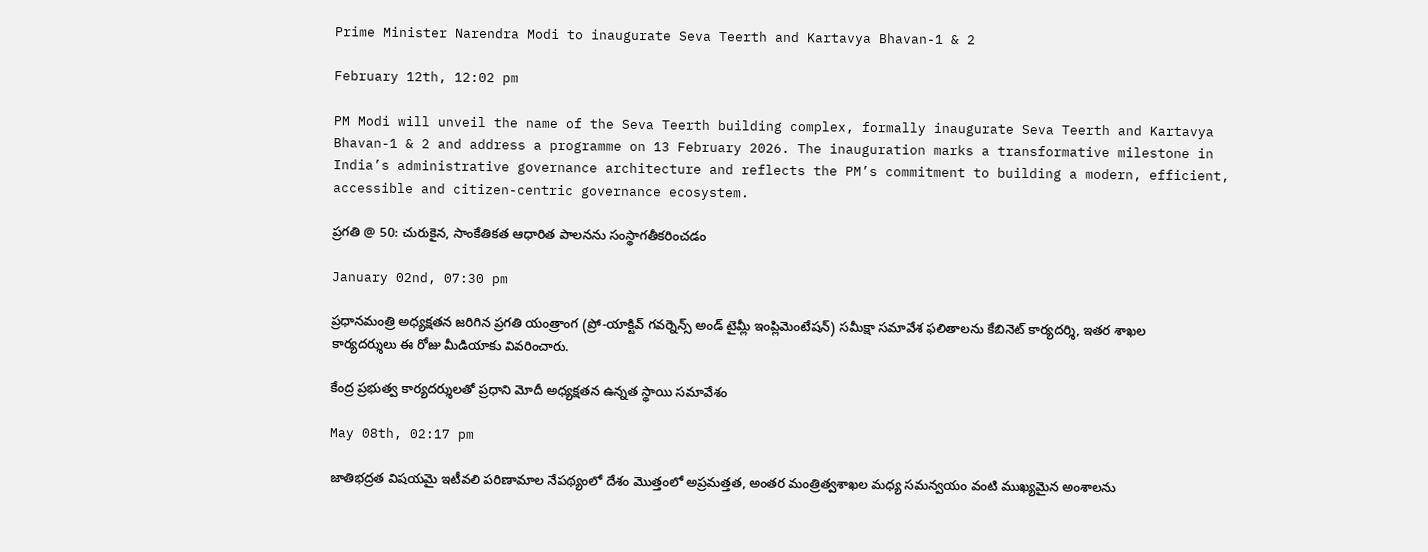Prime Minister Narendra Modi to inaugurate Seva Teerth and Kartavya Bhavan-1 & 2

February 12th, 12:02 pm

PM Modi will unveil the name of the Seva Teerth building complex, formally inaugurate Seva Teerth and Kartavya Bhavan-1 & 2 and address a programme on 13 February 2026. The inauguration marks a transformative milestone in India’s administrative governance architecture and reflects the PM’s commitment to building a modern, efficient, accessible and citizen-centric governance ecosystem.

ప్రగతి @ 50: చురుకైన, సాంకేతికత ఆధారిత పాలనను సంస్థాగతీకరించడం

January 02nd, 07:30 pm

ప్రధానమంత్రి అధ్యక్షతన జరిగిన ప్రగతి యంత్రాంగ (ప్రో-యాక్టివ్ గవర్నెన్స్ అండ్ టైమ్లీ ఇంప్లిమెంటేషన్) సమీక్షా సమావేశ ఫలితాలను కేబినెట్ కార్యదర్శి, ఇతర శాఖల కార్యదర్శులు ఈ రోజు మీడియాకు వివరించారు.

కేంద్ర ప్రభుత్వ కార్యదర్శులతో ప్రధాని మోదీ అధ్యక్షతన ఉన్నత స్థాయి సమావేశం

May 08th, 02:17 pm

జాతిభద్రత విషయమై ఇటీవలి పరిణామాల నేపథ్యంలో దేశం మొత్తంలో అప్రమత్తత, అంతర మంత్రిత్వశాఖల మధ్య సమన్వయం వంటి ముఖ్యమైన అంశాలను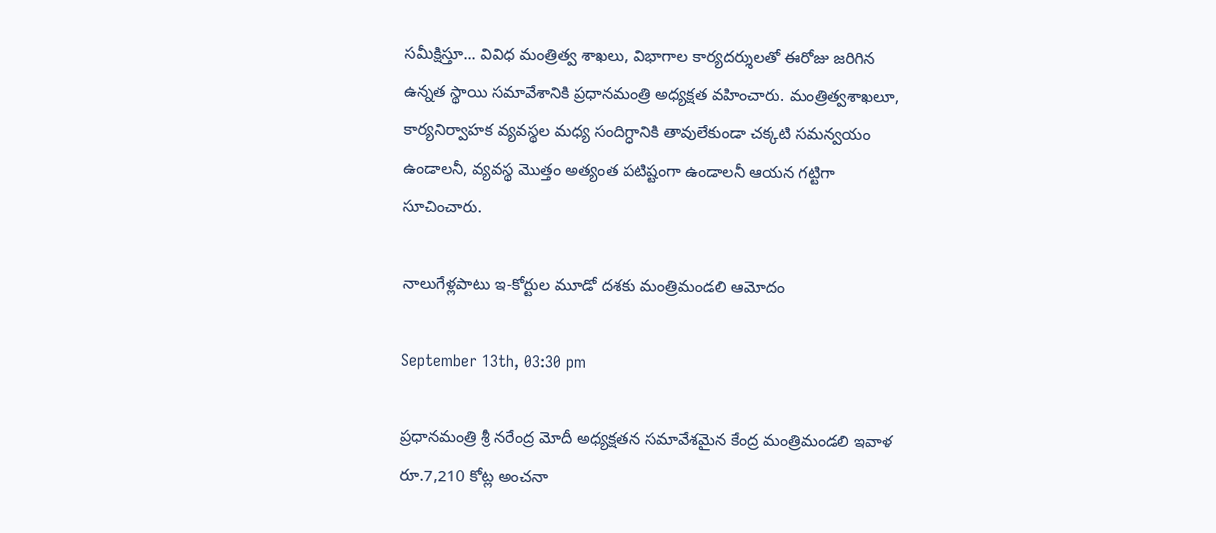సమీక్షిస్తూ... వివిధ మంత్రిత్వ శాఖలు, విభాగాల కార్యదర్శులతో ఈరోజు జరిగిన ఉన్నత స్థాయి సమావేశానికి ప్రధానమంత్రి అధ్యక్షత వహించారు. మంత్రిత్వశాఖలూ, కార్యనిర్వాహక వ్యవస్థల మధ్య సందిగ్ధానికి తావులేకుండా చక్కటి సమన్వయం ఉండాలనీ, వ్యవస్థ మొత్తం అత్యంత పటిష్టంగా ఉండాలనీ ఆయన గట్టిగా సూచించారు.

నాలుగేళ్లపాటు ఇ-కోర్టుల మూడో దశకు మంత్రిమండలి ఆమోదం

September 13th, 03:30 pm

ప్రధానమంత్రి శ్రీ నరేంద్ర మోదీ అధ్యక్షతన సమావేశమైన కేంద్ర మంత్రిమండలి ఇవాళ రూ.7,210 కోట్ల అంచనా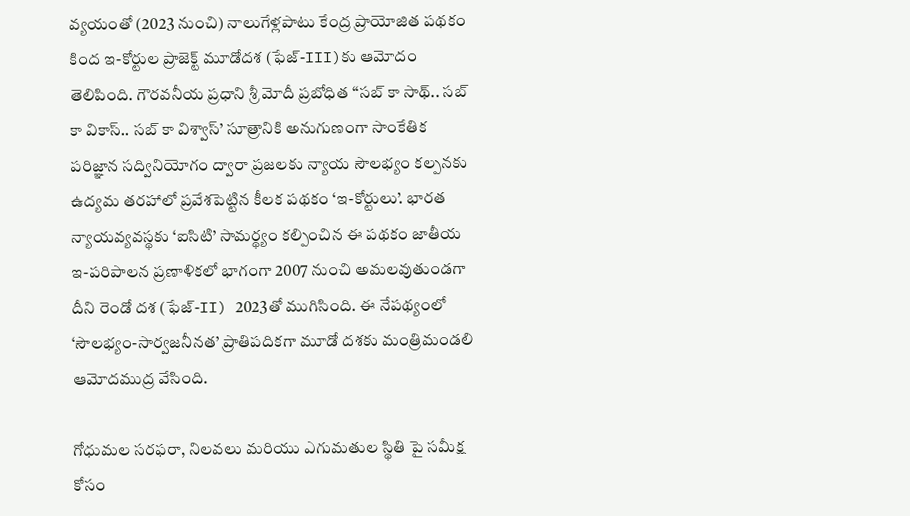వ్య‌యంతో (2023 నుంచి) నాలుగేళ్లపాటు కేంద్ర ప్రాయోజిత పథకం కింద ఇ-కోర్టుల ప్రాజెక్ట్ మూడోదశ (ఫేజ్-III)కు ఆమోదం తెలిపింది. గౌరవనీయ ప్రధాని శ్రీ మోదీ ప్రబోధిత “సబ్‌ కా సాథ్‌.. సబ్‌ కా వికాస్‌.. సబ్‌ కా విశ్వాస్‌’ సూత్రానికి అనుగుణంగా సాంకేతిక పరిజ్ఞాన సద్వినియోగం ద్వారా ప్రజలకు న్యాయ సౌలభ్యం కల్పనకు ఉద్యమ తరహాలో ప్రవేశపెట్టిన కీలక పథకం ‘ఇ-కోర్టులు’. భారత న్యాయవ్యవస్థకు ‘ఐసిటి’ సామర్థ్యం కల్పించిన ఈ పథకం జాతీయ ఇ-పరిపాలన ప్రణాళికలో భాగంగా 2007 నుంచి అమలవుతుండగా దీని రెండో దశ (ఫేజ్‌-II) 2023తో ముగిసింది. ఈ నేపథ్యంలో ‘సౌలభ్యం-సార్వజనీనత’ ప్రాతిపదికగా మూడో దశకు మంత్రిమండలి ఆమోదముద్ర వేసింది.

గోధుమల సరఫరా, నిలవలు మరియు ఎగుమతుల స్థితి పై సమీక్ష కోసం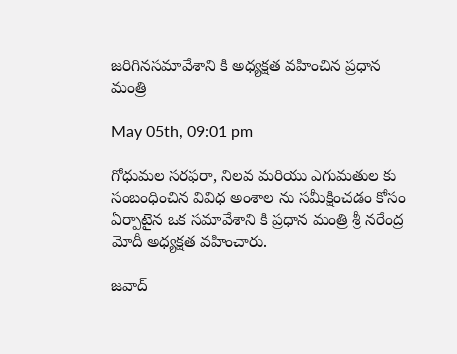జరిగినసమావేశాని కి అధ్యక్షత వహించిన ప్రధాన మంత్రి

May 05th, 09:01 pm

గోధుమల సరఫరా, నిలవ మరియు ఎగుమతుల కు సంబంధించిన వివిధ అంశాల ను సమీక్షించడం కోసం ఏర్పాటైన ఒక సమావేశాని కి ప్రధాన మంత్రి శ్రీ నరేంద్ర మోదీ అధ్యక్షత వహించారు.

జవాద్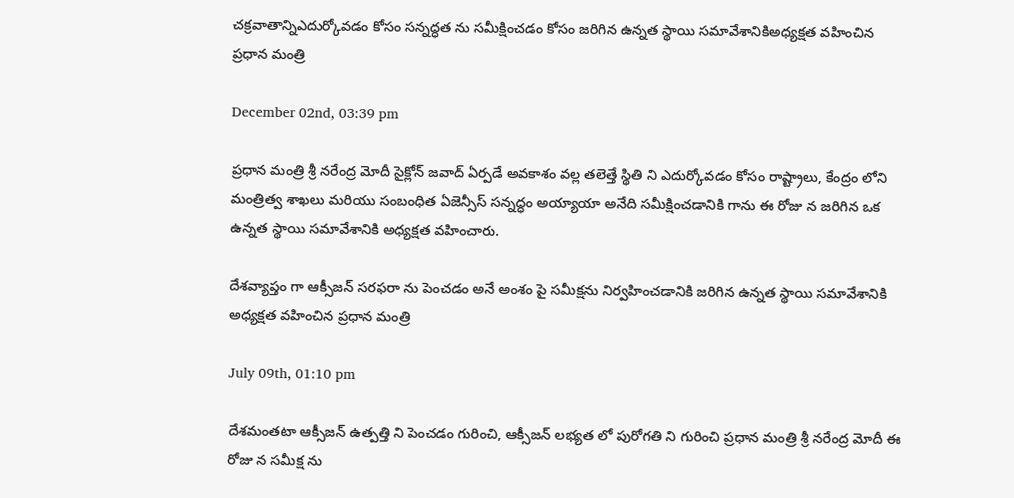చక్రవాతాన్నిఎదుర్కోవడం కోసం సన్నద్ధత ను సమీక్షించడం కోసం జరిగిన ఉన్నత స్థాయి సమావేశానికిఅధ్యక్షత వహించిన ప్రధాన మంత్రి

December 02nd, 03:39 pm

ప్రధాన మంత్రి శ్రీ నరేంద్ర మోదీ సైక్లోన్ జవాద్ ఏర్పడే అవకాశం వల్ల తలెత్తే స్థితి ని ఎదుర్కోవడం కోసం రాష్ట్రాలు, కేంద్రం లోని మంత్రిత్వ శాఖలు మరియు సంబంధిత ఏజెన్సీస్ సన్నద్ధం అయ్యాయా అనేది సమీక్షించడానికి గాను ఈ రోజు న జరిగిన ఒక ఉన్నత స్థాయి సమావేశానికి అధ్యక్షత వహించారు.

దేశవ్యాప్తం గా ఆక్సీజన్ సరఫరా ను పెంచడం అనే అంశం పై సమీక్షను నిర్వహించడానికి జరిగిన ఉన్నత స్థాయి సమావేశానికి అధ్యక్షత వహించిన ప్రధాన మంత్రి

July 09th, 01:10 pm

దేశమంతటా ఆక్సీజన్ ఉత్పత్తి ని పెంచడం గురించి, ఆక్సీజన్ లభ్యత లో పురోగతి ని గురించి ప్ర‌ధాన మంత్రి శ్రీ న‌రేంద్ర మోదీ ఈ రోజు న సమీక్ష ను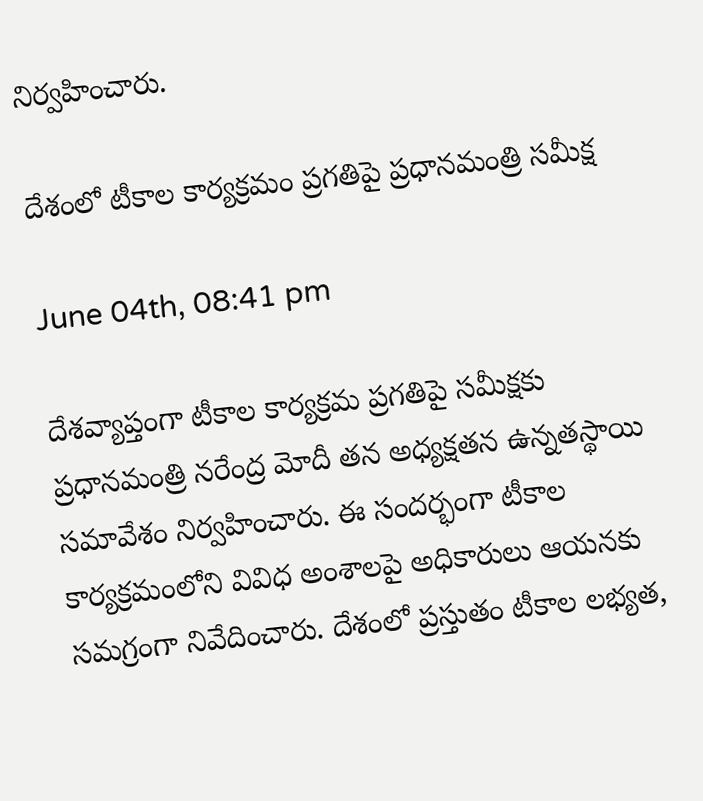నిర్వహించారు.

దేశంలో టీకాల కార్యక్రమం ప్రగతిపై ప్రధానమంత్రి సమీక్ష

June 04th, 08:41 pm

దేశవ్యాప్తంగా టీకాల కార్యక్రమ ప్రగతిపై సమీక్షకు ప్రధానమంత్రి నరేంద్ర మోదీ తన అధ్యక్షతన ఉన్నతస్థాయి సమావేశం నిర్వహించారు. ఈ సందర్భంగా టీకాల కార్యక్రమంలోని వివిధ అంశాలపై అధికారులు ఆయనకు సమగ్రంగా నివేదించారు. దేశంలో ప్రస్తుతం టీకాల లభ్యత,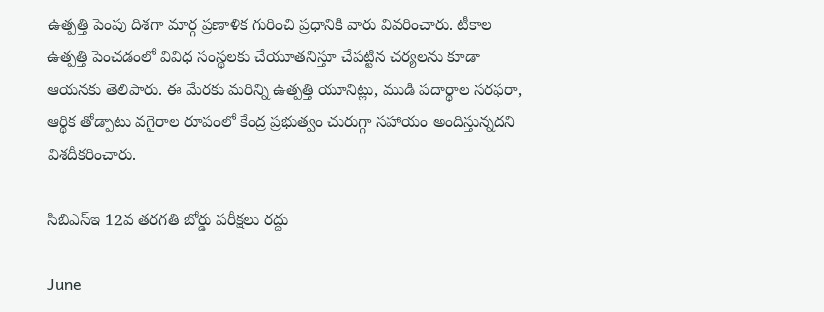ఉత్పత్తి పెంపు దిశగా మార్గ ప్రణాళిక గురించి ప్రధానికి వారు వివరించారు. టీకాల ఉత్పత్తి పెంచడంలో వివిధ సంస్థలకు చేయూతనిస్తూ చేపట్టిన చర్యలను కూడా ఆయనకు తెలిపారు. ఈ మేరకు మరిన్ని ఉత్పత్తి యూనిట్లు, ముడి పదార్థాల సరఫరా, ఆర్థిక తోడ్పాటు వగైరాల రూపంలో కేంద్ర ప్రభుత్వం చురుగ్గా సహాయం అందిస్తున్నదని విశదీకరించారు.

సిబిఎస్‌ఇ 12వ తరగతి బోర్డు పరీక్షలు రద్దు

June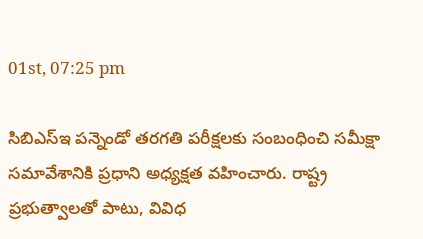01st, 07:25 pm

సిబిఎస్‌ఇ పన్నెండో తరగతి పరీక్షలకు సంబంధించి సమీక్షా సమావేశానికి ప్రధాని అధ్యక్షత వహించారు. రాష్ట్ర ప్రభుత్వాలతో పాటు, వివిధ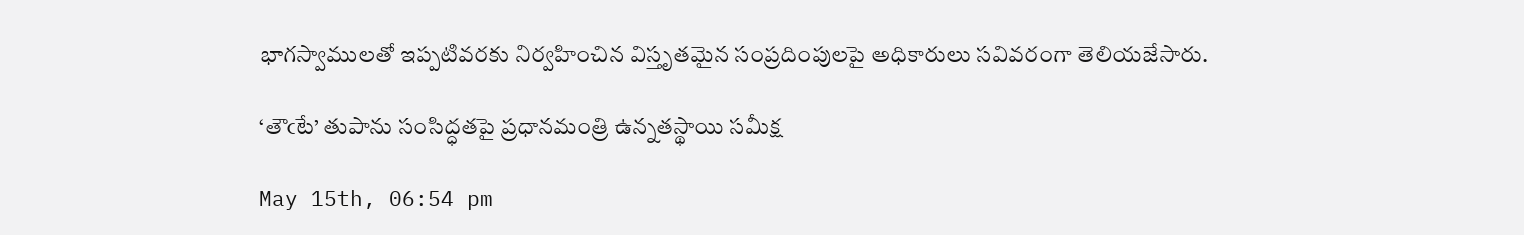భాగస్వాములతో ఇప్పటివరకు నిర్వహించిన విస్తృతమైన సంప్రదింపులపై అధికారులు సవివరంగా తెలియజేసారు.

‘తౌఁటే’ తుపాను సంసిద్ధతపై ప్రధానమంత్రి ఉన్నతస్థాయి సమీక్ష

May 15th, 06:54 pm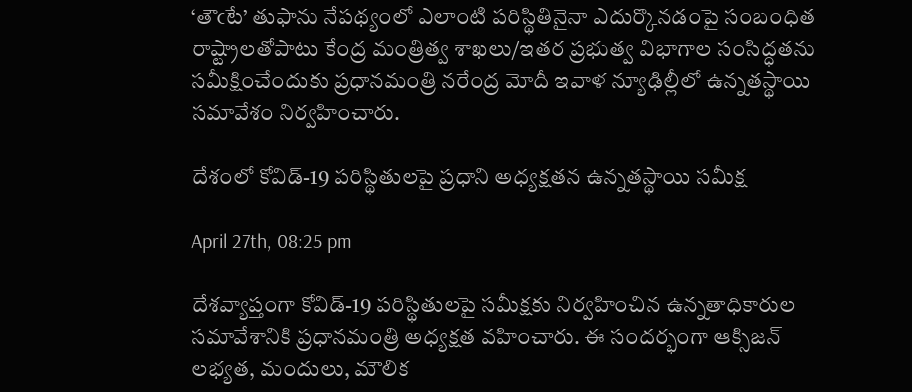‘తౌఁటే’ తుఫాను నేపథ్యంలో ఎలాంటి పరిస్థితినైనా ఎదుర్కొనడంపై సంబంధిత రాష్ట్రాలతోపాటు కేంద్ర మంత్రిత్వ శాఖలు/ఇతర ప్రభుత్వ విభాగాల సంసిద్ధతను సమీక్షించేందుకు ప్రధానమంత్రి నరేంద్ర మోదీ ఇవాళ న్యూఢిల్లీలో ఉన్నతస్థాయి సమావేశం నిర్వహించారు.

దేశంలో కోవిడ్-19 పరిస్థితులపై ప్రధాని అధ్యక్షతన ఉన్నతస్థాయి సమీక్ష

April 27th, 08:25 pm

దేశవ్యాప్తంగా కోవిడ్-19 పరిస్థితులపై సమీక్షకు నిర్వహించిన ఉన్నతాధికారుల సమావేశానికి ప్రధానమంత్రి అధ్యక్షత వహించారు. ఈ సందర్భంగా ఆక్సిజన్ లభ్యత, మందులు, మౌలిక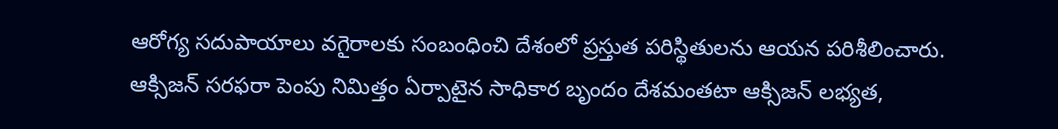ఆరోగ్య సదుపాయాలు వగైరాలకు సంబంధించి దేశంలో ప్రస్తుత పరిస్థితులను ఆయన పరిశీలించారు. ఆక్సిజన్ సరఫరా పెంపు నిమిత్తం ఏర్పాటైన సాధికార బృందం దేశమంతటా ఆక్సిజన్ లభ్యత,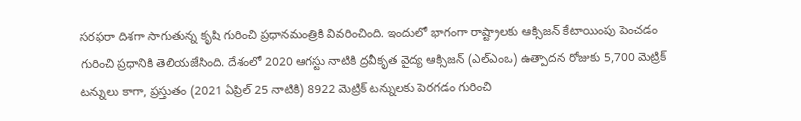సరఫరా దిశగా సాగుతున్న కృషి గురించి ప్రధానమంత్రికి వివరించింది. ఇందులో భాగంగా రాష్ట్రాలకు ఆక్సిజన్ కేటాయింపు పెంచడం గురించి ప్రధానికి తెలియజేసింది. దేశంలో 2020 ఆగస్టు నాటికి ద్రవీకృత వైద్య ఆక్సిజన్ (ఎల్ఎంఒ) ఉత్పాదన రోజుకు 5,700 మెట్రిక్ టన్నులు కాగా, ప్రస్తుతం (2021 ఏప్రిల్ 25 నాటికి) 8922 మెట్రిక్ టన్నులకు పెరగడం గురించి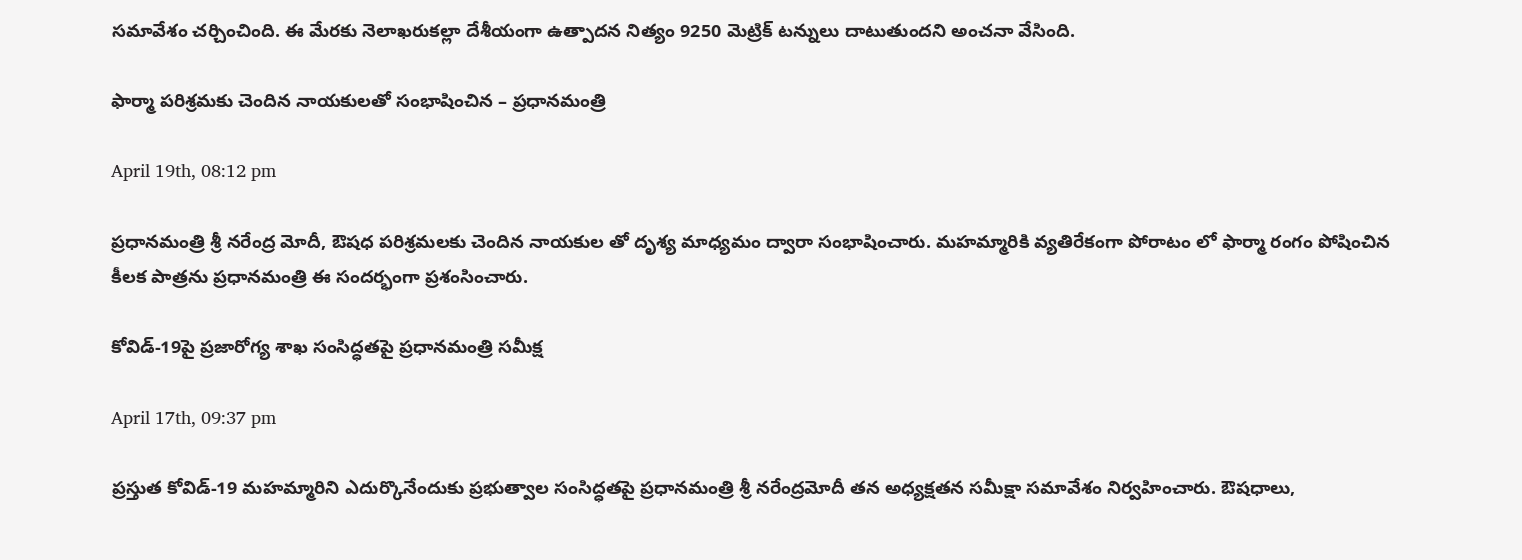సమావేశం చర్చించింది. ఈ మేరకు నెలాఖరుకల్లా దేశీయంగా ఉత్పాదన నిత్యం 9250 మెట్రిక్ టన్నులు దాటుతుందని అంచనా వేసింది.

ఫార్మా పరిశ్రమకు చెందిన నాయకులతో సంభాషించిన – ప్రధానమంత్రి

April 19th, 08:12 pm

ప్రధానమంత్రి శ్రీ నరేంద్ర మోదీ, ఔషధ పరిశ్రమలకు చెందిన నాయకుల తో దృశ్య మాధ్యమం ద్వారా సంభాషించారు. మహమ్మారికి వ్యతిరేకంగా పోరాటం లో ఫార్మా రంగం పోషించిన కీలక పాత్రను ప్రధానమంత్రి ఈ సందర్భంగా ప్రశంసించారు.

కోవిడ్‌-19పై ప్ర‌జారోగ్య శాఖ సంసిద్ధ‌త‌పై ప్ర‌ధాన‌మంత్రి స‌మీక్ష

April 17th, 09:37 pm

ప్ర‌స్తుత కోవిడ్-19 మ‌హ‌మ్మారిని ఎదుర్కొనేందుకు ప్ర‌భుత్వాల సంసిద్ధ‌త‌పై ప్ర‌ధాన‌మంత్రి శ్రీ న‌రేంద్ర‌మోదీ త‌న అధ్య‌క్ష‌త‌న‌ స‌మీక్షా స‌మావేశం నిర్వ‌హించారు. ఔష‌ధాలు,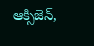ఆక్సిజెన్‌,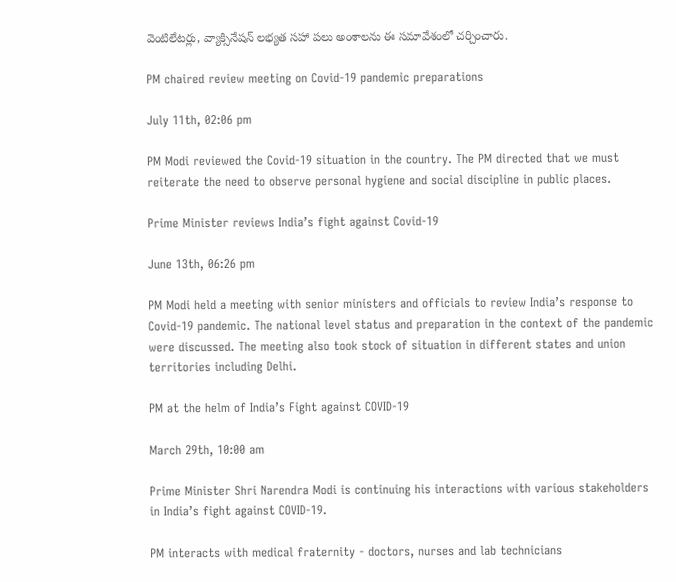వెంటిలేట‌ర్లు, వ్యాక్సినేష‌న్ ల‌భ్య‌త స‌హా ప‌లు అంశాల‌ను ఈ స‌మావేశంలో చ‌ర్చించారు.

PM chaired review meeting on Covid-19 pandemic preparations

July 11th, 02:06 pm

PM Modi reviewed the Covid-19 situation in the country. The PM directed that we must reiterate the need to observe personal hygiene and social discipline in public places.

Prime Minister reviews India’s fight against Covid-19

June 13th, 06:26 pm

PM Modi held a meeting with senior ministers and officials to review India’s response to Covid-19 pandemic. The national level status and preparation in the context of the pandemic were discussed. The meeting also took stock of situation in different states and union territories including Delhi.

PM at the helm of India’s Fight against COVID-19

March 29th, 10:00 am

Prime Minister Shri Narendra Modi is continuing his interactions with various stakeholders in India’s fight against COVID-19.

PM interacts with medical fraternity - doctors, nurses and lab technicians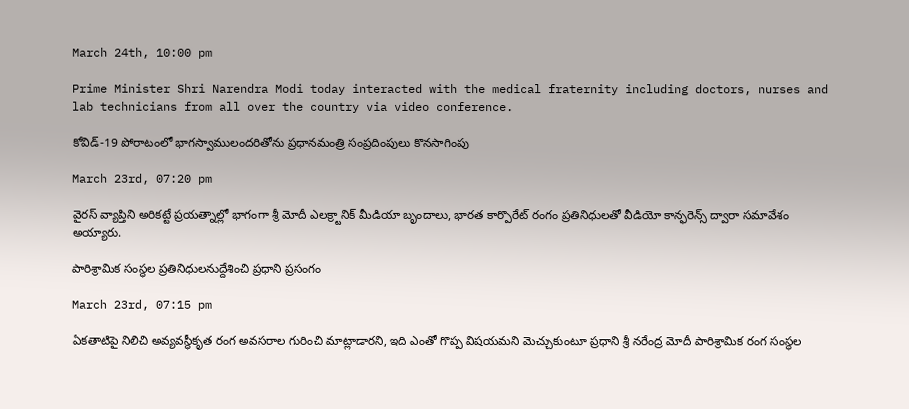March 24th, 10:00 pm

Prime Minister Shri Narendra Modi today interacted with the medical fraternity including doctors, nurses and lab technicians from all over the country via video conference.

కోవిడ్-19 పోరాటంలో భాగస్వాములందరితోను ప్రధానమంత్రి సంప్రదింపులు కొనసాగింపు

March 23rd, 07:20 pm

వైరస్ వ్యాప్తిని అరికట్టే ప్రయత్నాల్లో భాగంగా శ్రీ మోదీ ఎలక్ర్టానిక్ మీడియా బృందాలు, భారత కార్పొరేట్ రంగం ప్రతినిధులతో వీడియో కాన్ఫరెన్స్ ద్వారా సమావేశం అయ్యారు.

పారిశ్రామిక‌ సంస్థ‌ల ప్ర‌తినిధులనుద్దేశించి ప్ర‌ధాని ప్ర‌సంగం

March 23rd, 07:15 pm

ఏక‌తాటిపై నిలిచి అవ్య‌వ‌స్థీకృత రంగ అవ‌స‌రాల గురించి మాట్లాడార‌ని, ఇది ఎంతో గొప్ప విష‌య‌మ‌ని మెచ్చుకుంటూ ప్ర‌ధాని శ్రీ న‌రేంద్ర మోదీ పారిశ్రామిక రంగ సంస్థ‌ల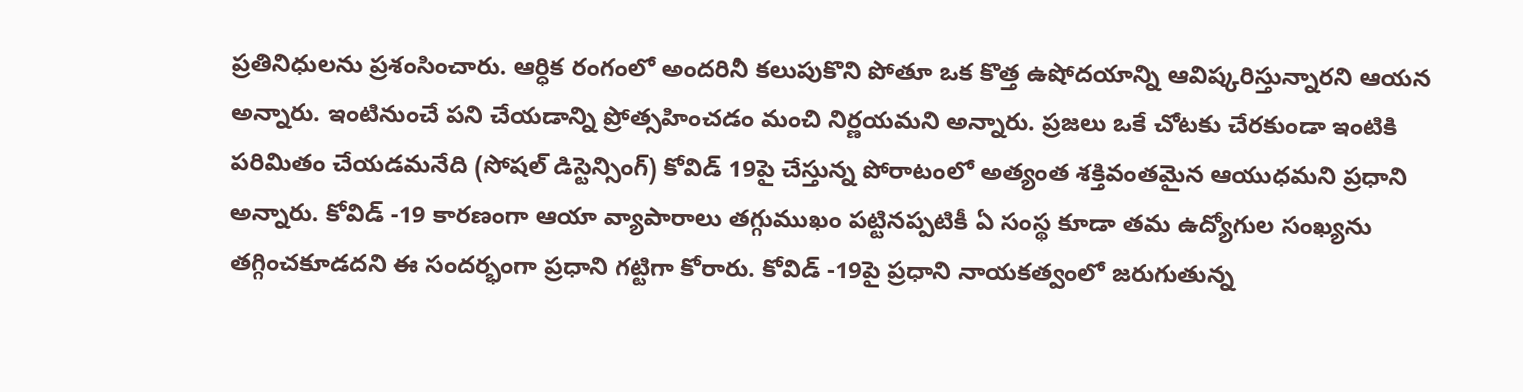ప్ర‌తినిధుల‌ను ప్ర‌శంసించారు. ఆర్ధిక రంగంలో అంద‌రినీ క‌లుపుకొని పోతూ ఒక కొత్త ఉషోద‌యాన్ని ఆవిష్క‌రిస్తున్నార‌ని ఆయ‌న అన్నారు. ఇంటినుంచే ప‌ని చేయ‌డాన్ని ప్రోత్స‌హించడం మంచి నిర్ణ‌య‌మ‌ని అన్నారు. ప్ర‌జ‌లు ఒకే చోటకు చేర‌కుండా ఇంటికి ప‌రిమితం చేయ‌డ‌మ‌నేది (సోష‌ల్ డిస్టెన్సింగ్‌) కోవిడ్ 19పై చేస్తున్న పోరాటంలో అత్యంత శ‌క్తివంత‌మైన ఆయుధ‌మ‌ని ప్ర‌ధాని అన్నారు. కోవిడ్ -19 కార‌ణంగా ఆయా వ్యాపారాలు త‌గ్గుముఖం ప‌ట్టిన‌ప్ప‌టికీ ఏ సంస్థ కూడా త‌మ ఉద్యోగుల సంఖ్య‌ను త‌గ్గించ‌కూడ‌ద‌ని ఈ సందర్భంగా ప్ర‌ధాని గ‌ట్టిగా కోరారు. కోవిడ్ -19పై ప్ర‌ధాని నాయ‌క‌త్వంలో జ‌రుగుతున్న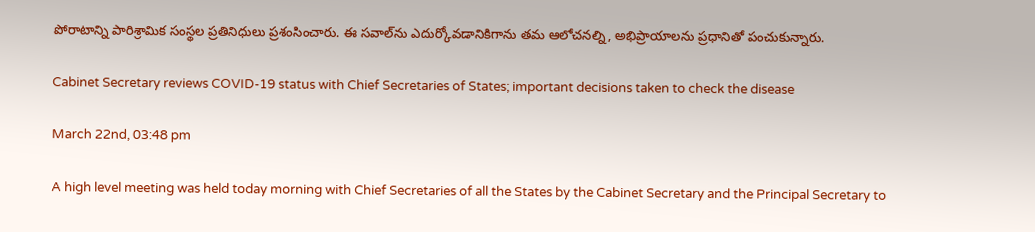పోరాటాన్ని పారిశ్రామిక సంస్థ‌ల ప్ర‌తినిధులు ప్ర‌శంసించారు. ఈ స‌వాల్‌ను ఎదుర్కోవ‌డానికిగాను త‌మ ఆలోచ‌న‌ల్ని, అభిప్రాయాల‌ను ప్ర‌ధానితో పంచుకున్నారు.

Cabinet Secretary reviews COVID-19 status with Chief Secretaries of States; important decisions taken to check the disease

March 22nd, 03:48 pm

A high level meeting was held today morning with Chief Secretaries of all the States by the Cabinet Secretary and the Principal Secretary to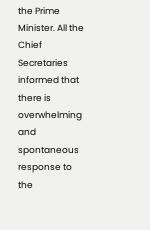the Prime Minister. All the Chief Secretaries informed that there is overwhelming and spontaneous response to the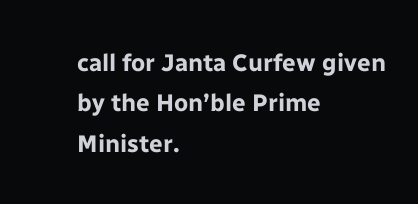call for Janta Curfew given by the Hon’ble Prime Minister.